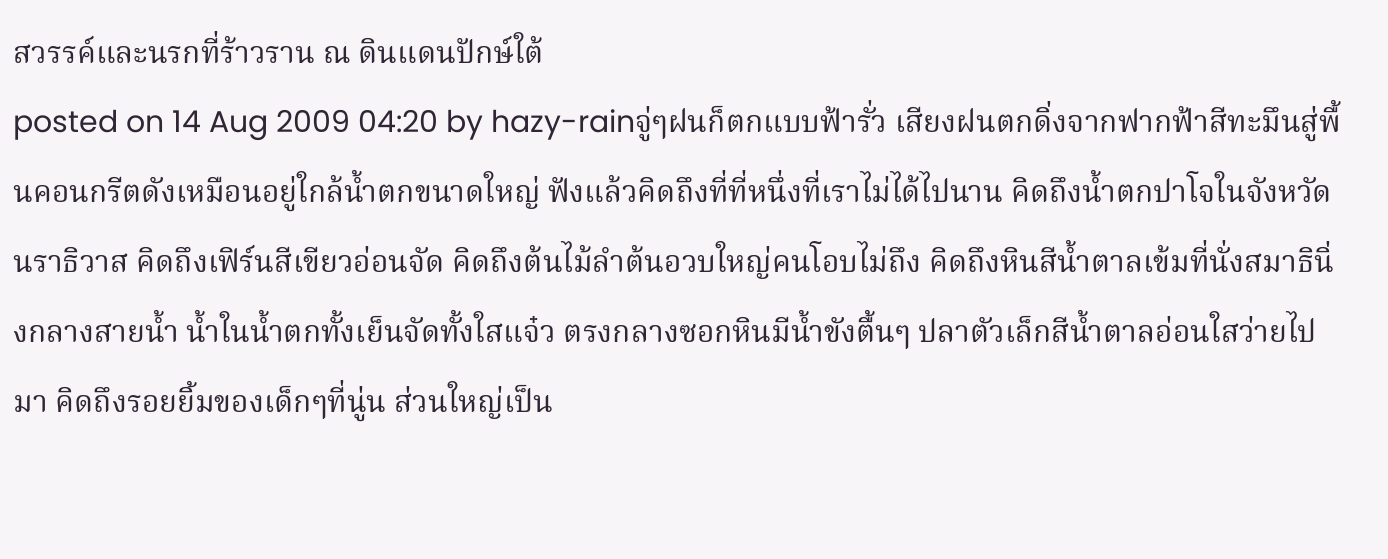สวรรค์และนรกที่ร้าวราน ณ ดินแดนปักษ์ใต้
posted on 14 Aug 2009 04:20 by hazy-rainจู่ๆฝนก็ตกแบบฟ้ารั่ว เสียงฝนตกดิ่งจากฟากฟ้าสีทะมึนสู่พื้นคอนกรีตดังเหมือนอยู่ใกล้น้ำตกขนาดใหญ่ ฟังแล้วคิดถึงที่ที่หนึ่งที่เราไม่ได้ไปนาน คิดถึงน้ำตกปาโจในจังหวัดนราธิวาส คิดถึงเฟิร์นสีเขียวอ่อนจัด คิดถึงต้นไม้ลำต้นอวบใหญ่คนโอบไม่ถึง คิดถึงหินสีน้ำตาลเข้มที่นั่งสมาธินิ่งกลางสายน้ำ น้ำในน้ำตกทั้งเย็นจัดทั้งใสแจ๋ว ตรงกลางซอกหินมีน้ำขังตื้นๆ ปลาตัวเล็กสีน้ำตาลอ่อนใสว่ายไปมา คิดถึงรอยยิ้มของเด็กๆที่นู่น ส่วนใหญ่เป็น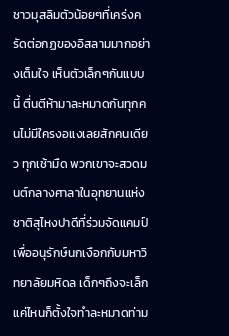ชาวมุสลิมตัวน้อยๆที่เคร่งครัดต่อกฏของอิสลามมากอย่างเต็มใจ เห็นตัวเล็กๆกันแบบนี้ ตื่นตีห้ามาละหมาดกันทุกคนไม่มีใครงอแงเลยสักคนเดียว ทุกเช้ามืด พวกเขาจะสวดมนต์กลางศาลาในอุทยานแห่งชาติสุไหงปาดีที่ร่วมจัดแคมป์เพื่ออนุรักษ์นกเงือกกับมหาวิทยาลัยมหิดล เด็กๆถึงจะเล็กแค่ไหนก็ตั้งใจทำละหมาดท่าม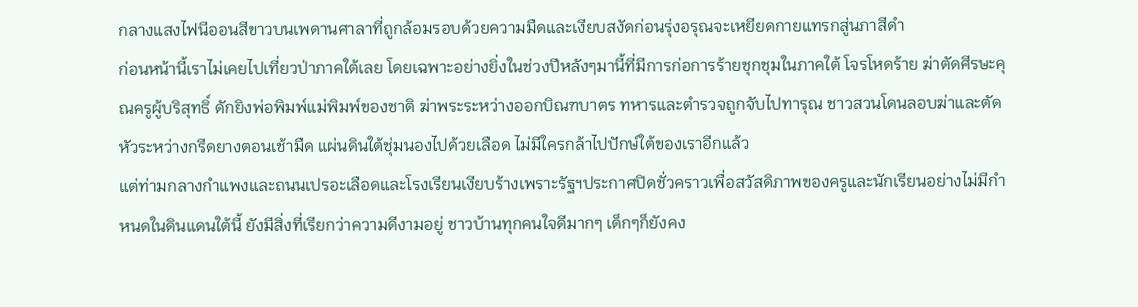กลางแสงไฟนีออนสีขาวบนเพดานศาลาที่ถูกล้อมรอบด้วยความมืดและเงียบสงัดก่อนรุ่งอรุณจะเหยียดกายแทรกสู่นภาสีดำ
ก่อนหน้านี้เราไม่เคยไปเที่ยวป่าภาคใต้เลย โดยเฉพาะอย่างยิ่งในช่วงปีหลังๆมานี้ที่มีการก่อการร้ายชุกชุมในภาคใต้ โจรโหดร้าย ฆ่าตัดศีรษะคุณครูผู้บริสุทธิ์ ดักยิงพ่อพิมพ์แม่พิมพ์ของชาติ ฆ่าพระระหว่างออกบิณฑบาตร ทหารและตำรวจถูกจับไปทารุณ ชาวสวนโดนลอบฆ่าและตัดหัวระหว่างกรีดยางตอนเช้ามืด แผ่นดินใต้ชุ่มนองไปด้วยเลือด ไม่มีใครกล้าไปปักษ์ใต้ของเราอีกแล้ว
แต่ท่ามกลางกำแพงและถนนเปรอะเลือดและโรงเรียนเงียบร้างเพราะรัฐฯประกาศปิดชั่วคราวเพื่อสวัสดิภาพของครูและนักเรียนอย่างไม่มีกำหนดในดินแดนใต้นี้ ยังมีสิ่งที่เรียกว่าความดีงามอยู่ ชาวบ้านทุกคนใจดีมากๆ เด็กๆก็ยังคง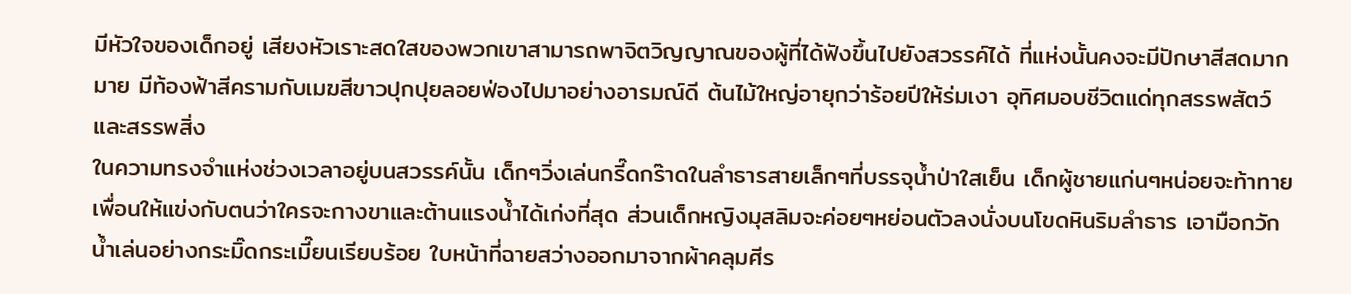มีหัวใจของเด็กอยู่ เสียงหัวเราะสดใสของพวกเขาสามารถพาจิตวิญญาณของผู้ที่ได้ฟังขึ้นไปยังสวรรค์ได้ ที่แห่งนั้นคงจะมีปักษาสีสดมากมาย มีท้องฟ้าสีครามกับเมฆสีขาวปุกปุยลอยฟ่องไปมาอย่างอารมณ์ดี ต้นไม้ใหญ่อายุกว่าร้อยปีให้ร่มเงา อุทิศมอบชีวิตแด่ทุกสรรพสัตว์และสรรพสิ่ง
ในความทรงจำแห่งช่วงเวลาอยู่บนสวรรค์นั้น เด็กๆวิ่งเล่นกรี๊ดกร๊าดในลำธารสายเล็กๆที่บรรจุน้ำป่าใสเย็น เด็กผู้ชายแก่นๆหน่อยจะท้าทายเพื่อนให้แข่งกับตนว่าใครจะกางขาและต้านแรงน้ำได้เก่งที่สุด ส่วนเด็กหญิงมุสลิมจะค่อยๆหย่อนตัวลงนั่งบนโขดหินริมลำธาร เอามือกวักน้ำเล่นอย่างกระมิ๊ดกระเมี๊ยนเรียบร้อย ใบหน้าที่ฉายสว่างออกมาจากผ้าคลุมศีร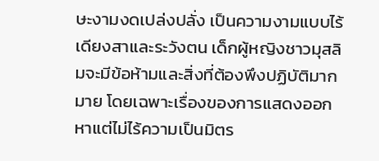ษะงามงดเปล่งปลั่ง เป็นความงามแบบไร้เดียงสาและระวังตน เด็กผู้หญิงชาวมุสลิมจะมีข้อห้ามและสิ่งที่ต้องพึงปฏิบัติมากมาย โดยเฉพาะเรื่องของการแสดงออก หาแต่ไม่ไร้ความเป็นมิตร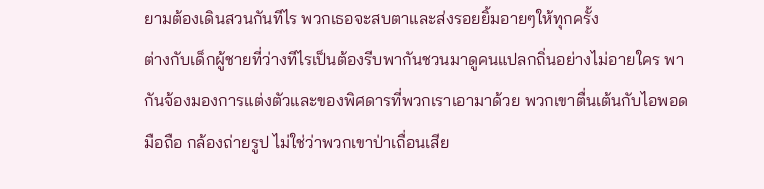ยามต้องเดินสวนกันทีไร พวกเธอจะสบตาและส่งรอยยิ้มอายๆให้ทุกครั้ง
ต่างกับเด็กผู้ชายที่ว่างทีไรเป็นต้องรีบพากันชวนมาดูคนแปลกถิ่นอย่างไม่อายใคร พากันจ้องมองการแต่งตัวและของพิศดารที่พวกเราเอามาด้วย พวกเขาตื่นเต้นกับไอพอด มือถือ กล้องถ่ายรูป ไม่ใช่ว่าพวกเขาป่าเถื่อนเสีย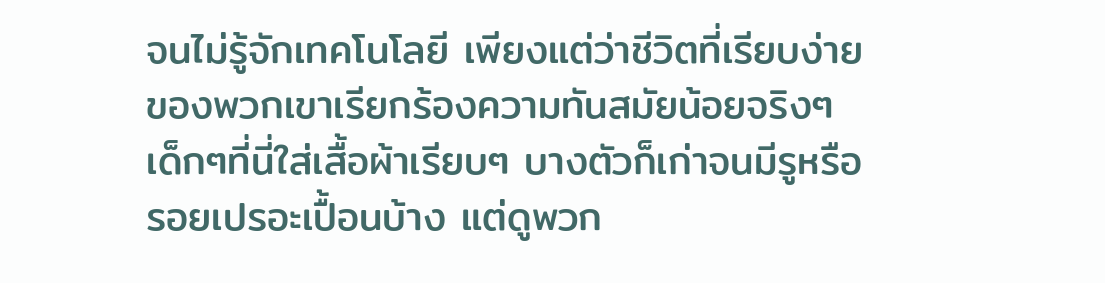จนไม่รู้จักเทคโนโลยี เพียงแต่ว่าชีวิตที่เรียบง่ายของพวกเขาเรียกร้องความทันสมัยน้อยจริงๆ
เด็กๆที่นี่ใส่เสื้อผ้าเรียบๆ บางตัวก็เก่าจนมีรูหรือรอยเปรอะเปื้อนบ้าง แต่ดูพวก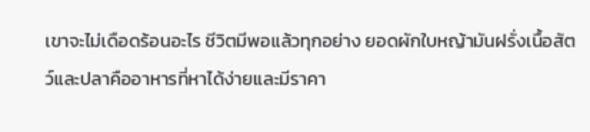เขาจะไม่เดือดร้อนอะไร ชีวิตมีพอแล้วทุกอย่าง ยอดผักใบหญ้ามันฝรั่งเนื้อสัตว์และปลาคืออาหารที่หาได้ง่ายและมีราคา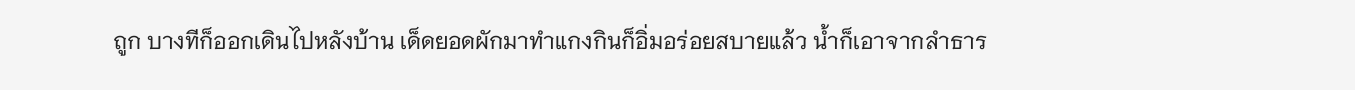ถูก บางทีก็ออกเดินไปหลังบ้าน เด็ดยอดผักมาทำแกงกินก็อิ่มอร่อยสบายแล้ว น้ำก็เอาจากลำธาร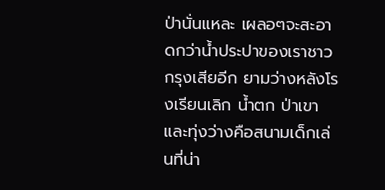ป่านั่นแหละ เผลอๆจะสะอาดกว่าน้ำประปาของเราชาวกรุงเสียอีก ยามว่างหลังโรงเรียนเลิก น้ำตก ป่าเขา และทุ่งว่างคือสนามเด็กเล่นที่น่า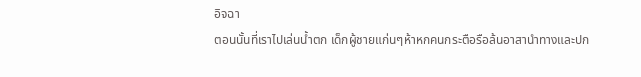อิจฉา
ตอนนั้นที่เราไปเล่นน้ำตก เด็กผู้ชายแก่นๆห้าหกคนกระตือรือล้นอาสานำทางและปก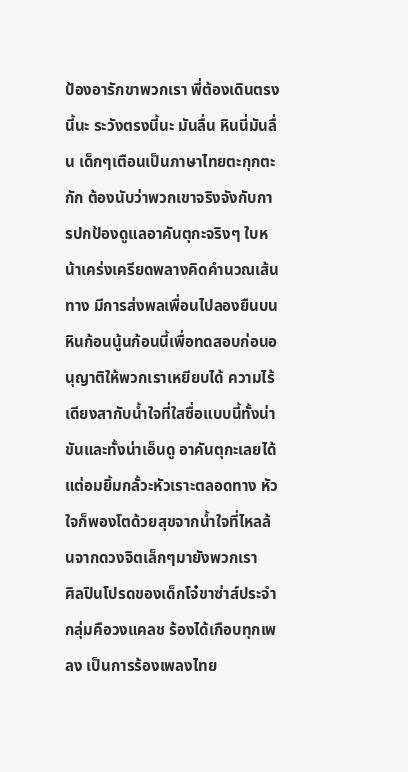ป้องอารักขาพวกเรา พี่ต้องเดินตรงนี้นะ ระวังตรงนี้นะ มันลื่น หินนี่มันลื่น เด็กๆเตือนเป็นภาษาไทยตะกุกตะกัก ต้องนับว่าพวกเขาจริงจังกับการปกป้องดูแลอาคันตุกะจริงๆ ใบหน้าเคร่งเครียดพลางคิดคำนวณเส้นทาง มีการส่งพลเพื่อนไปลองยืนบนหินก้อนนู้นก้อนนี้เพื่อทดสอบก่อนอนุญาติให้พวกเราเหยียบได้ ความไร้เดียงสากับน้ำใจที่ใสซื่อแบบนี้ทั้งน่าขันและทั้งน่าเอ็นดู อาคันตุกะเลยได้แต่อมยิ้มกลั้วะหัวเราะตลอดทาง หัวใจก็พองโตด้วยสุขจากน้ำใจที่ไหลล้นจากดวงจิตเล็กๆมายังพวกเรา
ศิลปินโปรดของเด็กโจ๋ขาซ่าส์ประจำกลุ่มคือวงแคลช ร้องได้เกือบทุกเพลง เป็นการร้องเพลงไทย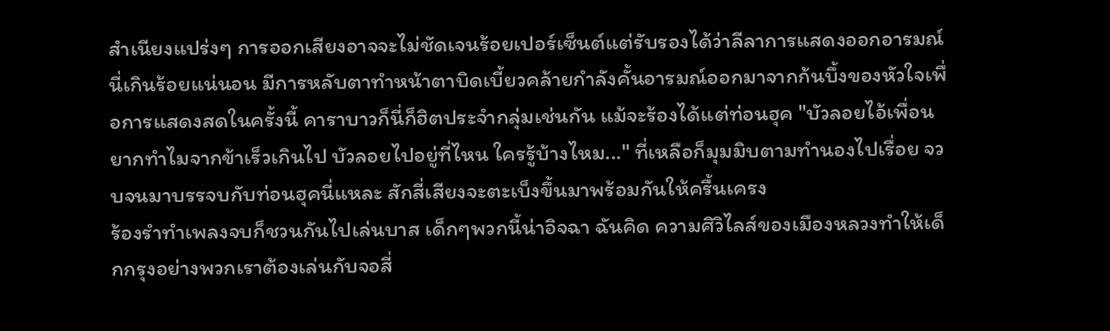สำเนียงแปร่งๆ การออกเสียงอาจจะไม่ชัดเจนร้อยเปอร์เซ็นต์แต่รับรองได้ว่าลีลาการแสดงออกอารมณ์นี่เกินร้อยแน่นอน มีการหลับตาทำหน้าตาบิดเบี้ยวคล้ายกำลังคั้นอารมณ์ออกมาจากก้นบึ้งของหัวใจเพื่อการแสดงสดในครั้งนี้ คาราบาวก็นี่ก็ฮิตประจำกลุ่มเช่นกัน แม้จะร้องได้แต่ท่อนฮุค "บัวลอยไอ้เพื่อนยากทำไมจากข้าเร็วเกินไป บัวลอยไปอยู่ที่ไหน ใครรู้บ้างไหม..." ที่เหลือก็มุมมิบตามทำนองไปเรื่อย จวบจนมาบรรจบกับท่อนฮุคนี่แหละ สักสี่เสียงจะตะเบ็งขึ้นมาพร้อมกันให้ครื้นเครง
ร้องรำทำเพลงจบก็ชวนกันไปเล่นบาส เด็กๆพวกนี้น่าอิจฉา ฉันคิด ความศิวิไลส์ของเมืองหลวงทำให้เด็กกรุงอย่างพวกเราต้องเล่นกับจอสี่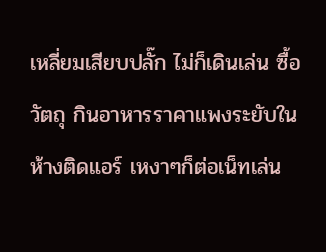เหลี่ยมเสียบปลั๊ก ไม่ก็เดินเล่น ซื้อวัตถุ กินอาหารราคาแพงระยับในห้างติดแอร์ เหงาๆก็ต่อเน็ทเล่น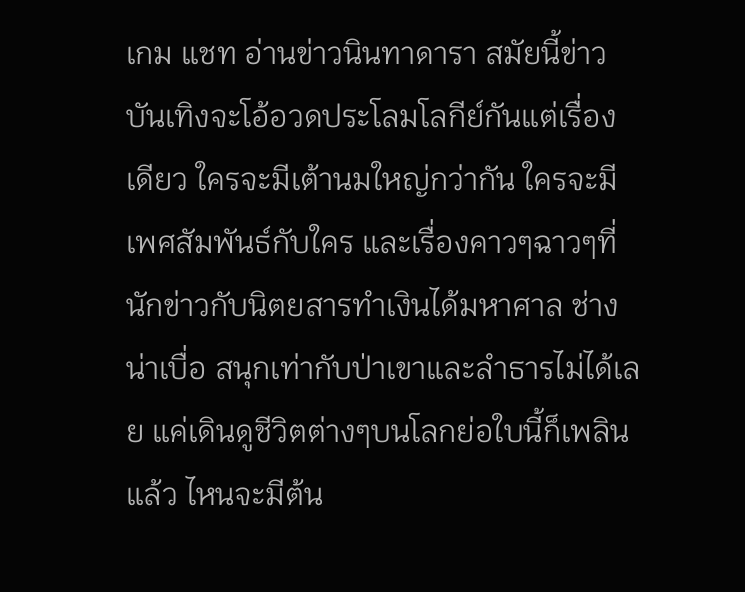เกม แชท อ่านข่าวนินทาดารา สมัยนี้ข่าวบันเทิงจะโอ้อวดประโลมโลกีย์กันแต่เรื่องเดียว ใครจะมีเต้านมใหญ่กว่ากัน ใครจะมีเพศสัมพันธ์กับใคร และเรื่องคาวๆฉาวๆที่นักข่าวกับนิตยสารทำเงินได้มหาศาล ช่างน่าเบื่อ สนุกเท่ากับป่าเขาและลำธารไม่ได้เลย แค่เดินดูชีวิตต่างๆบนโลกย่อใบนี้ก็เพลินแล้ว ไหนจะมีต้น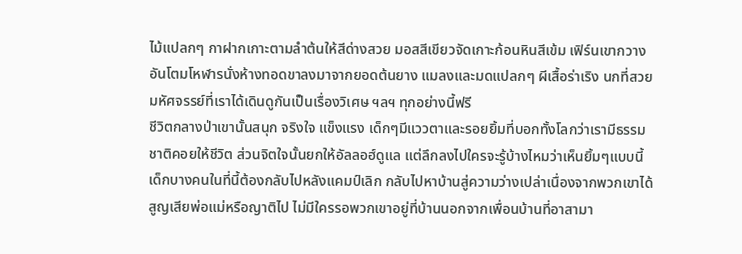ไม้แปลกๆ กาฝากเกาะตามลำต้นให้สีด่างสวย มอสสีเขียวจัดเกาะก้อนหินสีเข้ม เฟิร์นเขากวางอันโตมโหฬารนั่งห้างทอดขาลงมาจากยอดต้นยาง แมลงและมดแปลกๆ ผีเสื้อร่าเริง นกที่สวยมหัศจรรย์ที่เราได้เดินดูกันเป็นเรื่องวิเศษ ฯลฯ ทุกอย่างนี้ฟรี
ชีวิตกลางป่าเขานั้นสนุก จริงใจ แข็งแรง เด็กๆมีแววตาและรอยยิ้มที่บอกทั้งโลกว่าเรามีธรรมชาติคอยให้ชีวิต ส่วนจิตใจนั้นยกให้อัลลอฮ์ดูแล แต่ลึกลงไปใครจะรู้บ้างไหมว่าเห็นยิ้มๆแบบนี้ เด็กบางคนในที่นี้ต้องกลับไปหลังแคมป์เลิก กลับไปหาบ้านสู่ความว่างเปล่าเนื่องจากพวกเขาได้สูญเสียพ่อแม่หรือญาติไป ไม่มีใครรอพวกเขาอยู่ที่บ้านนอกจากเพื่อนบ้านที่อาสามา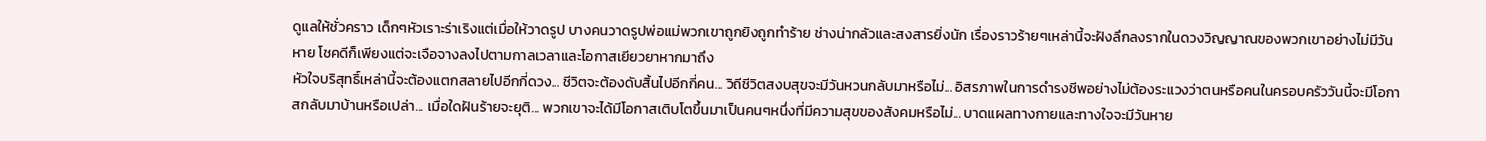ดูแลให้ชั่วคราว เด็กๆหัวเราะร่าเริงแต่เมื่อให้วาดรูป บางคนวาดรูปพ่อแม่พวกเขาถูกยิงถูกทำร้าย ช่างน่ากลัวและสงสารยิ่งนัก เรื่องราวร้ายๆเหล่านี้จะฝังลึกลงรากในดวงวิญญาณของพวกเขาอย่างไม่มีวันหาย โชคดีก็เพียงแต่จะเจือจางลงไปตามกาลเวลาและโอกาสเยียวยาหากมาถึง
หัวใจบริสุทธิ์เหล่านี้จะต้องแตกสลายไปอีกกี่ดวง... ชีวิตจะต้องดับสิ้นไปอีกกี่คน... วิถีชีวิตสงบสุขจะมีวันหวนกลับมาหรือไม่... อิสรภาพในการดำรงชีพอย่างไม่ต้องระแวงว่าตนหรือคนในครอบครัววันนี้จะมีโอกาสกลับมาบ้านหรือเปล่า... เมื่อใดฝันร้ายจะยุติ... พวกเขาจะได้มีโอกาสเติบโตขึ้นมาเป็นคนๆหนึ่งที่มีความสุขของสังคมหรือไม่... บาดแผลทางกายและทางใจจะมีวันหาย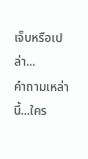เจ็บหรือเปล่า...
คำถามเหล่านี้...ใคร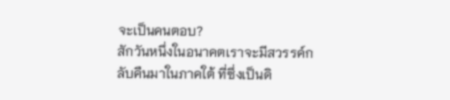จะเป็นคนตอบ?
สักวันหนึ่งในอนาคตเราจะมีสวรรค์กลับคืนมาในภาคใต้ ที่ซึ่งเป็นดิ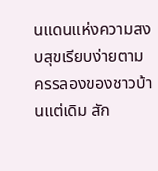นแดนแห่งความสงบสุขเรียบง่ายตามครรลองของชาวบ้านแต่เดิม สัก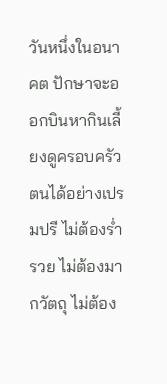วันหนึ่งในอนาคต ปักษาจะออกบินหากินเลี้ยงดูครอบครัวตนได้อย่างเปรมปรี ไม่ต้องร่ำรวย ไม่ต้องมากวัตถุ ไม่ต้อง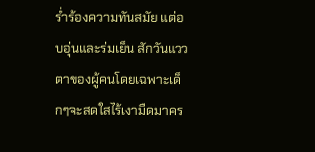ร่ำร้องความทันสมัย แต่อบอุ่นและร่มเย็น สักวันแววตาของผู้คนโดยเฉพาะเด็กๆจะสดใสไร้เงามืดมาคร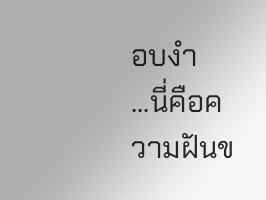อบงำ
...นี่คือความฝันข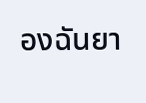องฉันยา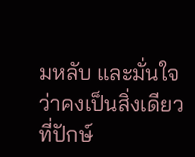มหลับ และมั่นใจว่าคงเป็นสิ่งเดียวที่ปักษ์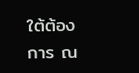ใต้ต้องการ ณ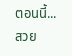ตอนนี้...
สวย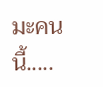มะคนนี้.....